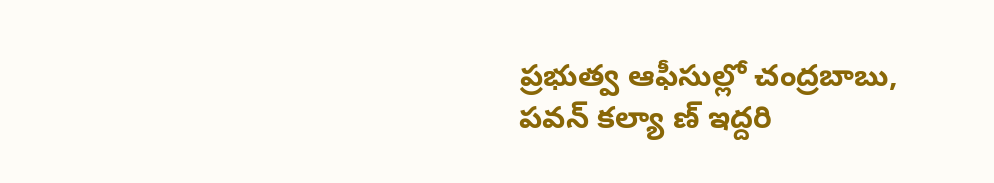ప్రభుత్వ ఆఫీసుల్లో చంద్రబాబు, పవన్ కల్యా ణ్ ఇద్దరి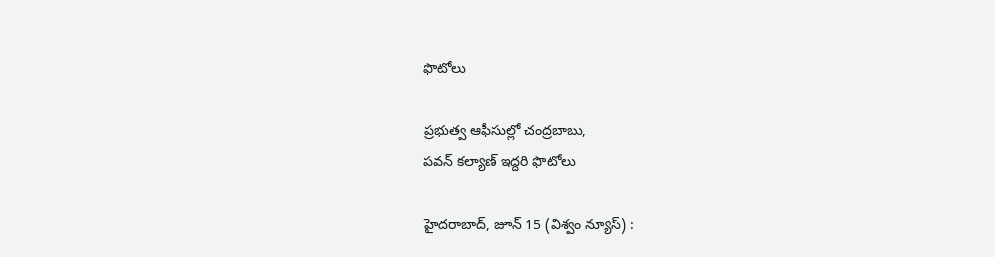ఫొటోలు

ప్రభుత్వ ఆఫీసుల్లో చంద్రబాబు,
పవన్ కల్యాణ్ ఇద్దరి ఫొటోలు

హైదరాబాద్, జూన్ 15 (విశ్వం న్యూస్) :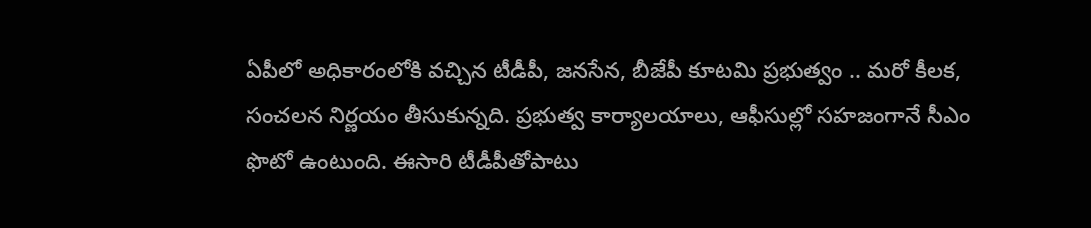ఏపీలో అధికారంలోకి వచ్చిన టీడీపీ, జనసేన, బీజేపీ కూటమి ప్రభుత్వం .. మరో కీలక, సంచలన నిర్ణయం తీసుకున్నది. ప్రభుత్వ కార్యాలయాలు, ఆఫీసుల్లో సహజంగానే సీఎం ఫొటో ఉంటుంది. ఈసారి టీడీపీతోపాటు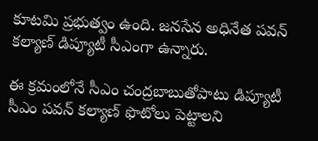కూటమి ప్రభుత్వం ఉంది. జనసేన అధినేత పవన్ కల్యాణ్ డిప్యూటీ సీఎంగా ఉన్నారు.

ఈ క్రమంలోనే సీఎం చంద్రబాబుతోపాటు డిప్యూటీ సీఎం పవన్ కల్యాణ్ ఫొటోలు పెట్టాలని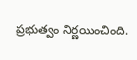ప్రభుత్వం నిర్ణయించింది.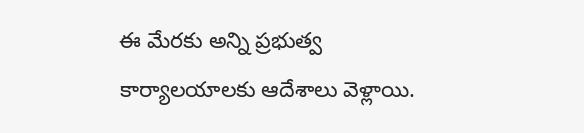ఈ మేరకు అన్ని ప్రభుత్వ కార్యాలయాలకు ఆదేశాలు వెళ్లాయి.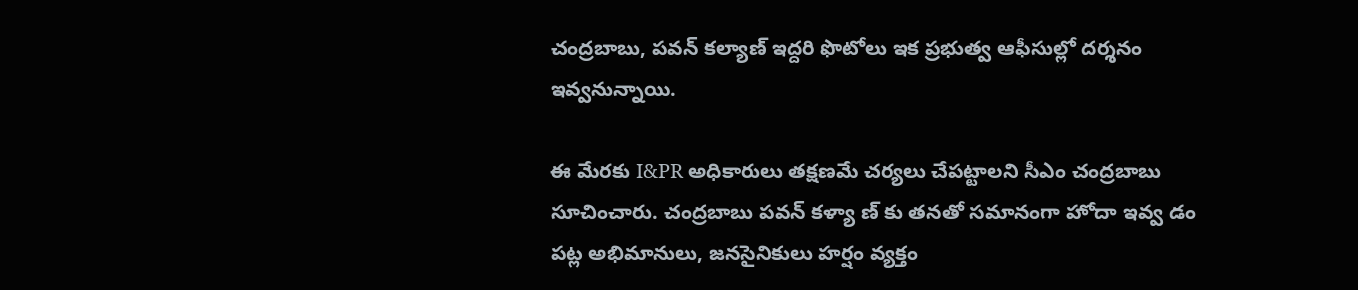చంద్రబాబు, పవన్ కల్యాణ్ ఇద్దరి ఫొటోలు ఇక ప్రభుత్వ ఆఫీసుల్లో దర్శనం ఇవ్వనున్నాయి.

ఈ మేరకు I&PR అధికారులు తక్షణమే చర్యలు చేపట్టాలని సీఎం చంద్రబాబు సూచించారు. చంద్రబాబు పవన్ కళ్యా ణ్ కు తనతో సమానంగా హోదా ఇవ్వ డం పట్ల అభిమానులు, జనసైనికులు హర్షం వ్యక్తం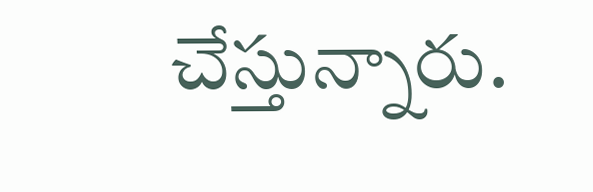చేస్తున్నారు.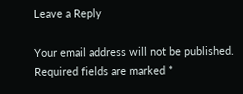Leave a Reply

Your email address will not be published. Required fields are marked *